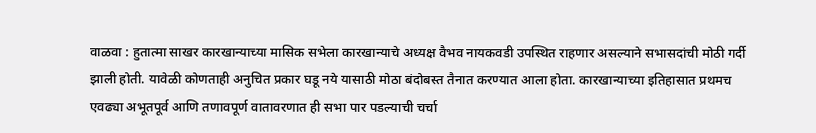वाळवा : हुतात्मा साखर कारखान्याच्या मासिक सभेला कारखान्याचे अध्यक्ष वैभव नायकवडी उपस्थित राहणार असल्याने सभासदांची मोठी गर्दी झाली होती. यावेळी कोणताही अनुचित प्रकार घडू नये यासाठी मोठा बंदोबस्त तैनात करण्यात आला होता. कारखान्याच्या इतिहासात प्रथमच एवढ्या अभूतपूर्व आणि तणावपूर्ण वातावरणात ही सभा पार पडल्याची चर्चा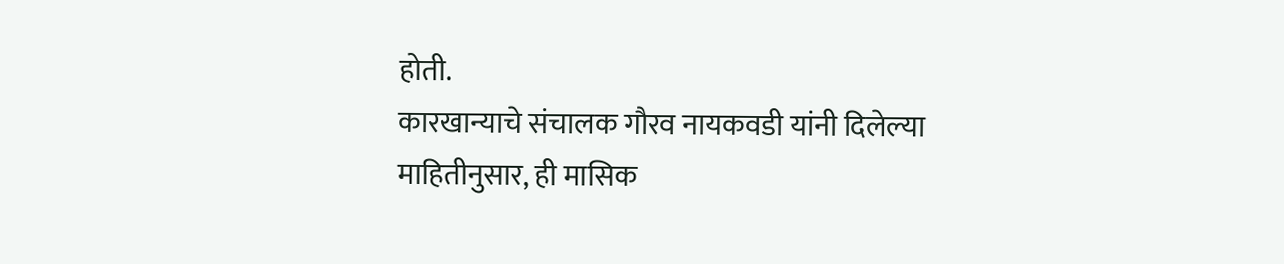होती.
कारखान्याचे संचालक गौरव नायकवडी यांनी दिलेल्या माहितीनुसार, ही मासिक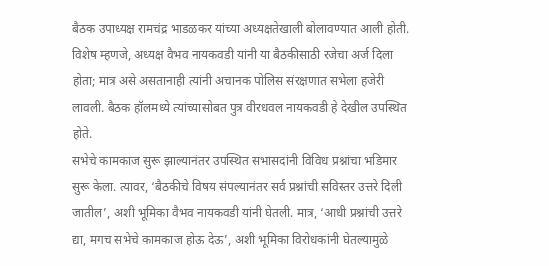बैठक उपाध्यक्ष रामचंद्र भाडळकर यांच्या अध्यक्षतेखाली बोलावण्यात आली होती. विशेष म्हणजे, अध्यक्ष वैभव नायकवडी यांनी या बैठकीसाठी रजेचा अर्ज दिला होता; मात्र असे असतानाही त्यांनी अचानक पोलिस संरक्षणात सभेला हजेरी लावली. बैठक हॉलमध्ये त्यांच्यासोबत पुत्र वीरधवल नायकवडी हे देखील उपस्थित होते.
सभेचे कामकाज सुरू झाल्यानंतर उपस्थित सभासदांनी विविध प्रश्नांचा भडिमार सुरू केला. त्यावर, ‘बैठकीचे विषय संपल्यानंतर सर्व प्रश्नांची सविस्तर उत्तरे दिली जातील’, अशी भूमिका वैभव नायकवडी यांनी घेतली. मात्र, ‘आधी प्रश्नांची उत्तरे द्या, मगच सभेचे कामकाज होऊ देऊ’, अशी भूमिका विरोधकांनी घेतल्यामुळे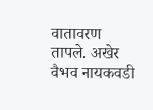वातावरण तापले. अखेर वैभव नायकवडी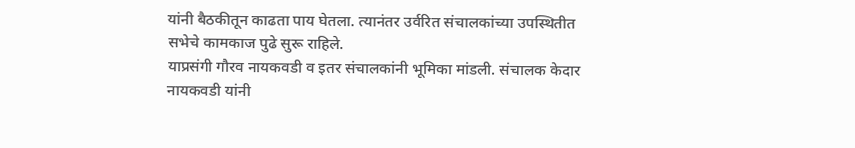यांनी बैठकीतून काढता पाय घेतला. त्यानंतर उर्वरित संचालकांच्या उपस्थितीत सभेचे कामकाज पुढे सुरू राहिले.
याप्रसंगी गौरव नायकवडी व इतर संचालकांनी भूमिका मांडली. संचालक केदार नायकवडी यांनी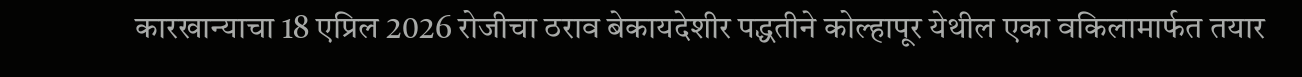कारखान्याचा 18 एप्रिल 2026 रोजीचा ठराव बेकायदेशीर पद्धतीने कोल्हापूर येथील एका वकिलामार्फत तयार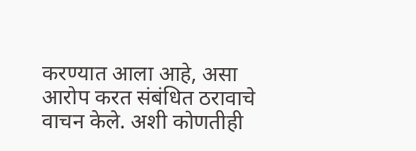करण्यात आला आहे, असा आरोप करत संबंधित ठरावाचे वाचन केले. अशी कोणतीही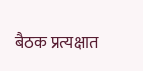बैठक प्रत्यक्षात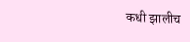कधी झालीच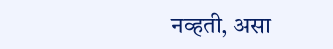नव्हती, असा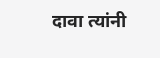दावा त्यांनी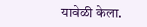यावेळी केला.